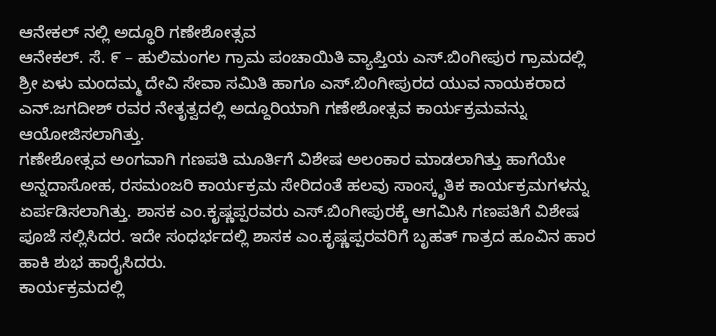ಆನೇಕಲ್ ನಲ್ಲಿ ಅದ್ಧೂರಿ ಗಣೇಶೋತ್ಸವ
ಆನೇಕಲ್. ಸೆ. ೯ – ಹುಲಿಮಂಗಲ ಗ್ರಾಮ ಪಂಚಾಯಿತಿ ವ್ಯಾಪ್ತಿಯ ಎಸ್.ಬಿಂಗೀಪುರ ಗ್ರಾಮದಲ್ಲಿ ಶ್ರೀ ಏಳು ಮಂದಮ್ಮ ದೇವಿ ಸೇವಾ ಸಮಿತಿ ಹಾಗೂ ಎಸ್.ಬಿಂಗೀಪುರದ ಯುವ ನಾಯಕರಾದ ಎನ್.ಜಗದೀಶ್ ರವರ ನೇತೃತ್ವದಲ್ಲಿ ಅದ್ದೂರಿಯಾಗಿ ಗಣೇಶೋತ್ಸವ ಕಾರ್ಯಕ್ರಮವನ್ನು ಆಯೋಜಿಸಲಾಗಿತ್ತು.
ಗಣೇಶೋತ್ಸವ ಅಂಗವಾಗಿ ಗಣಪತಿ ಮೂರ್ತಿಗೆ ವಿಶೇಷ ಅಲಂಕಾರ ಮಾಡಲಾಗಿತ್ತು ಹಾಗೆಯೇ ಅನ್ನದಾಸೋಹ, ರಸಮಂಜರಿ ಕಾರ್ಯಕ್ರಮ ಸೇರಿದಂತೆ ಹಲವು ಸಾಂಸ್ಕೃತಿಕ ಕಾರ್ಯಕ್ರಮಗಳನ್ನು ಏರ್ಪಡಿಸಲಾಗಿತ್ತು. ಶಾಸಕ ಎಂ.ಕೃಷ್ಣಪ್ಪರವರು ಎಸ್.ಬಿಂಗೀಪುರಕ್ಕೆ ಆಗಮಿಸಿ ಗಣಪತಿಗೆ ವಿಶೇಷ ಪೂಜೆ ಸಲ್ಲಿಸಿದರ. ಇದೇ ಸಂಧರ್ಭದಲ್ಲಿ ಶಾಸಕ ಎಂ.ಕೃಷ್ಣಪ್ಪರವರಿಗೆ ಬೃಹತ್ ಗಾತ್ರದ ಹೂವಿನ ಹಾರ ಹಾಕಿ ಶುಭ ಹಾರೈಸಿದರು.
ಕಾರ್ಯಕ್ರಮದಲ್ಲಿ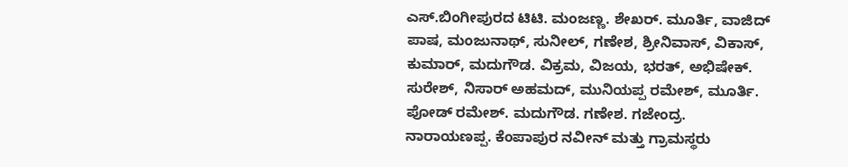ಎಸ್.ಬಿಂಗೀಪುರದ ಟಿಟಿ. ಮಂಜಣ್ಣ. ಶೇಖರ್. ಮೂರ್ತಿ, ವಾಜಿದ್ ಪಾಷ, ಮಂಜುನಾಥ್, ಸುನೀಲ್, ಗಣೇಶ, ಶ್ರೀನಿವಾಸ್, ವಿಕಾಸ್, ಕುಮಾರ್, ಮದುಗೌಡ. ವಿಕ್ರಮ, ವಿಜಯ, ಭರತ್, ಅಭಿಷೇಕ್. ಸುರೇಶ್, ನಿಸಾರ್ ಅಹಮದ್, ಮುನಿಯಪ್ಪ ರಮೇಶ್, ಮೂರ್ತಿ. ಪೋಡ್ ರಮೇಶ್. ಮದುಗೌಡ. ಗಣೇಶ. ಗಜೇಂದ್ರ. ನಾರಾಯಣಪ್ಪ. ಕೆಂಪಾಪುರ ನವೀನ್ ಮತ್ತು ಗ್ರಾಮಸ್ಥರು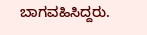ಬಾಗವಹಿಸಿದ್ದರು.